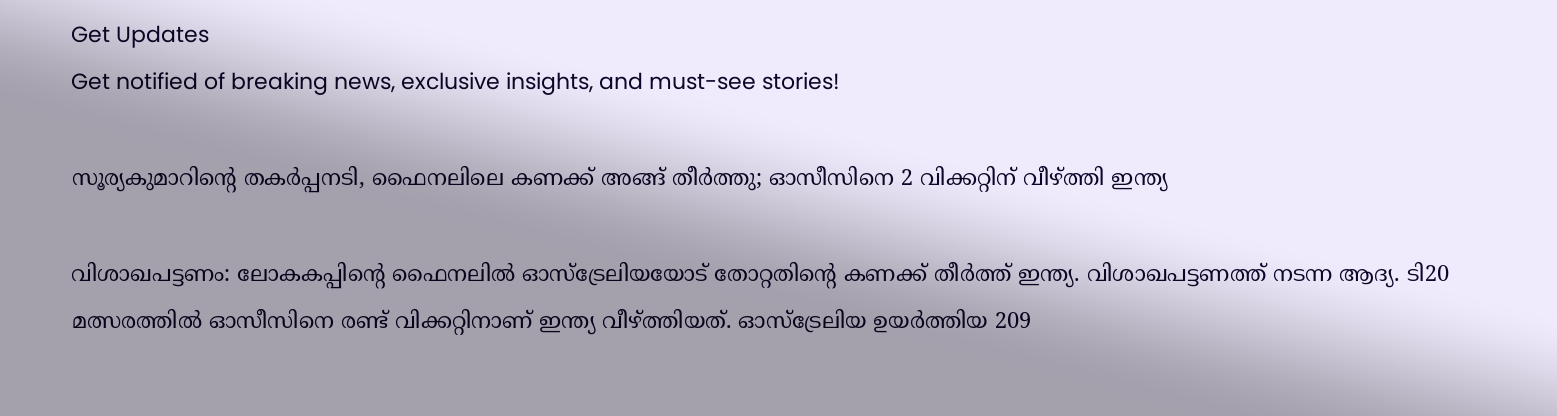Get Updates
Get notified of breaking news, exclusive insights, and must-see stories!

സൂര്യകുമാറിന്റെ തകര്‍പ്പനടി, ഫൈനലിലെ കണക്ക് അങ്ങ് തീര്‍ത്തു; ഓസീസിനെ 2 വിക്കറ്റിന് വീഴ്ത്തി ഇന്ത്യ

വിശാഖപട്ടണം: ലോകകപ്പിന്റെ ഫൈനലില്‍ ഓസ്‌ട്രേലിയയോട് തോറ്റതിന്റെ കണക്ക് തീര്‍ത്ത് ഇന്ത്യ. വിശാഖപട്ടണത്ത് നടന്ന ആദ്യ. ടി20 മത്സരത്തില്‍ ഓസീസിനെ രണ്ട് വിക്കറ്റിനാണ് ഇന്ത്യ വീഴ്ത്തിയത്. ഓസ്‌ട്രേലിയ ഉയര്‍ത്തിയ 209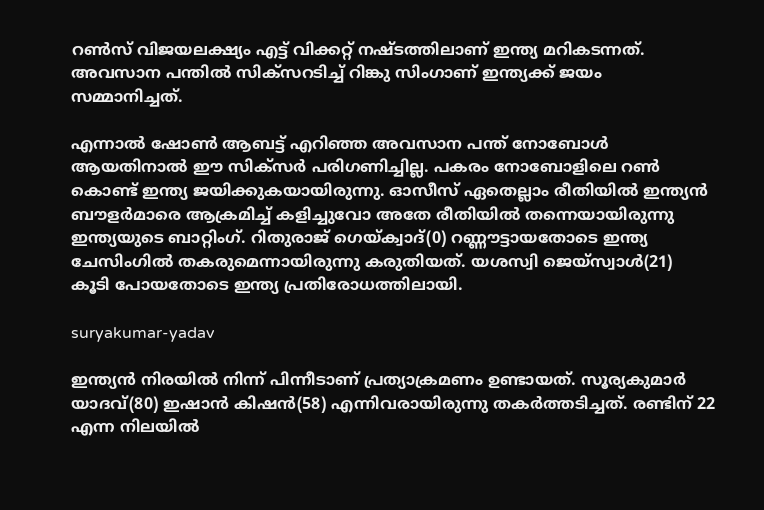റണ്‍സ് വിജയലക്ഷ്യം എട്ട് വിക്കറ്റ് നഷ്ടത്തിലാണ് ഇന്ത്യ മറികടന്നത്. അവസാന പന്തില്‍ സിക്‌സറടിച്ച് റിങ്കു സിംഗാണ് ഇന്ത്യക്ക് ജയം സമ്മാനിച്ചത്.

എന്നാല്‍ ഷോണ്‍ ആബട്ട് എറിഞ്ഞ അവസാന പന്ത് നോബോള്‍ ആയതിനാല്‍ ഈ സിക്‌സര്‍ പരിഗണിച്ചില്ല. പകരം നോബോളിലെ റണ്‍ കൊണ്ട് ഇന്ത്യ ജയിക്കുകയായിരുന്നു. ഓസീസ് ഏതെല്ലാം രീതിയില്‍ ഇന്ത്യന്‍ ബൗളര്‍മാരെ ആക്രമിച്ച് കളിച്ചുവോ അതേ രീതിയില്‍ തന്നെയായിരുന്നു ഇന്ത്യയുടെ ബാറ്റിംഗ്. റിതുരാജ് ഗെയ്ക്വാദ്(0) റണ്ണൗട്ടായതോടെ ഇന്ത്യ ചേസിംഗില്‍ തകരുമെന്നായിരുന്നു കരുതിയത്. യശസ്വി ജെയ്‌സ്വാള്‍(21) കൂടി പോയതോടെ ഇന്ത്യ പ്രതിരോധത്തിലായി.

suryakumar-yadav

ഇന്ത്യന്‍ നിരയില്‍ നിന്ന് പിന്നീടാണ് പ്രത്യാക്രമണം ഉണ്ടായത്. സൂര്യകുമാര്‍ യാദവ്(80) ഇഷാന്‍ കിഷന്‍(58) എന്നിവരായിരുന്നു തകര്‍ത്തടിച്ചത്. രണ്ടിന് 22 എന്ന നിലയില്‍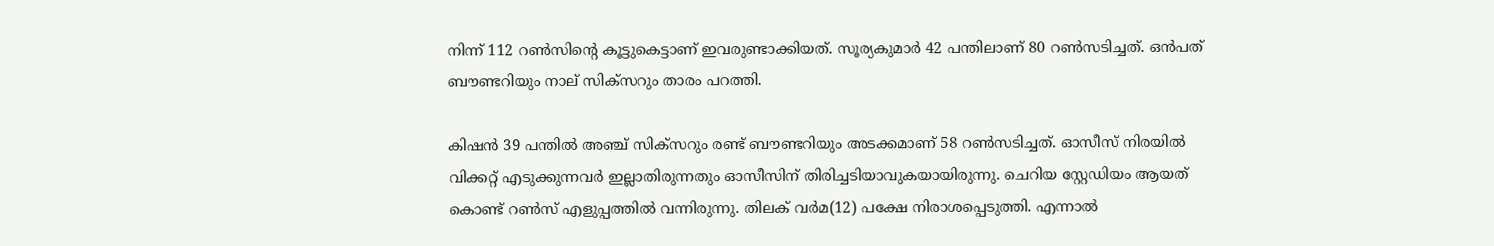നിന്ന് 112 റണ്‍സിന്റെ കൂട്ടുകെട്ടാണ് ഇവരുണ്ടാക്കിയത്. സൂര്യകുമാര്‍ 42 പന്തിലാണ് 80 റണ്‍സടിച്ചത്. ഒന്‍പത് ബൗണ്ടറിയും നാല് സിക്‌സറും താരം പറത്തി.

കിഷന്‍ 39 പന്തില്‍ അഞ്ച് സിക്‌സറും രണ്ട് ബൗണ്ടറിയും അടക്കമാണ് 58 റണ്‍സടിച്ചത്. ഓസീസ് നിരയില്‍ വിക്കറ്റ് എടുക്കുന്നവര്‍ ഇല്ലാതിരുന്നതും ഓസീസിന് തിരിച്ചടിയാവുകയായിരുന്നു. ചെറിയ സ്റ്റേഡിയം ആയത് കൊണ്ട് റണ്‍സ് എളുപ്പത്തില്‍ വന്നിരുന്നു. തിലക് വര്‍മ(12) പക്ഷേ നിരാശപ്പെടുത്തി. എന്നാല്‍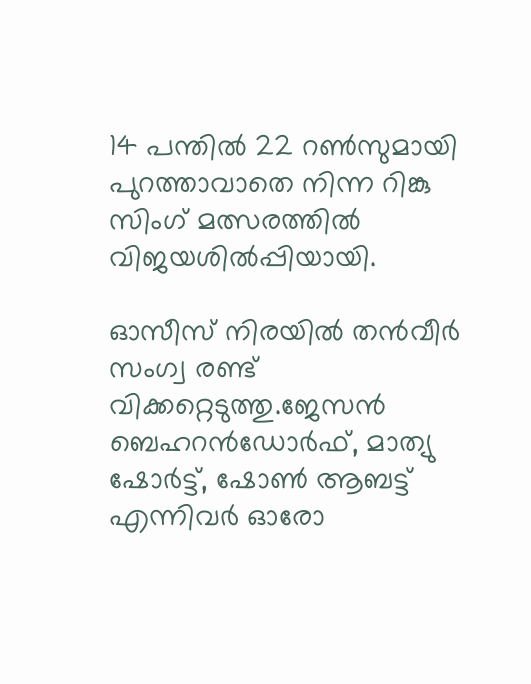14 പന്തില്‍ 22 റണ്‍സുമായി പുറത്താവാതെ നിന്ന റിങ്കു സിംഗ് മത്സരത്തില്‍ വിജയശില്‍പ്പിയായി.

ഓസീസ് നിരയില്‍ തന്‍വീര്‍ സംഗ്വ രണ്ട് വിക്കറ്റെടുത്തു.ജേസന്‍ ബെഹറന്‍ഡോര്‍ഫ്, മാത്യു ഷോര്‍ട്ട്, ഷോണ്‍ ആബട്ട് എന്നിവര്‍ ഓരോ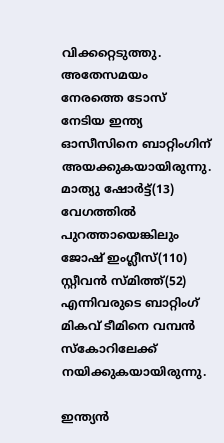വിക്കറ്റെടുത്തു. അതേസമയം നേരത്തെ ടോസ് നേടിയ ഇന്ത്യ ഓസീസിനെ ബാറ്റിംഗിന് അയക്കുകയായിരുന്നു. മാത്യു ഷോര്‍ട്ട്(13) വേഗത്തില്‍ പുറത്തായെങ്കിലും ജോഷ് ഇംഗ്ലീസ്(110) സ്റ്റീവന്‍ സ്മിത്ത്(52) എന്നിവരുടെ ബാറ്റിംഗ് മികവ് ടീമിനെ വമ്പന്‍ സ്‌കോറിലേക്ക് നയിക്കുകയായിരുന്നു.

ഇന്ത്യന്‍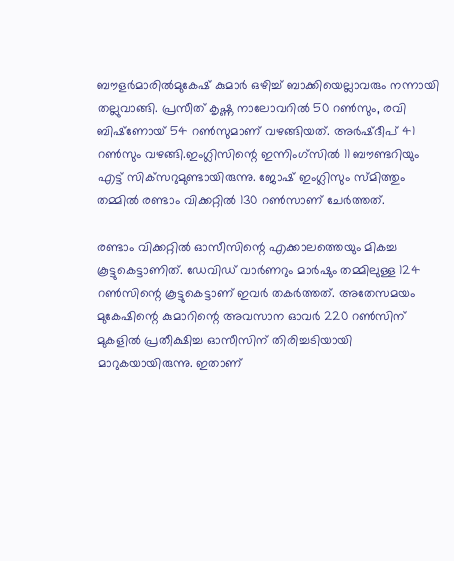ബൗളര്‍മാരില്‍മുകേഷ് കുമാര്‍ ഒഴിച്ച് ബാക്കിയെല്ലാവരും നന്നായി തല്ലുവാങ്ങി. പ്രസീത് കൃഷ്ണ നാലോവറില്‍ 50 റണ്‍സും, രവി ബിഷ്‌ണോയ് 54 റണ്‍സുമാണ് വഴങ്ങിയത്. അര്‍ഷ്ദീപ് 41 റണ്‍സും വഴങ്ങി.ഇംഗ്ലിസിന്റെ ഇന്നിംഗ്‌സില്‍ 11 ബൗണ്ടറിയും എട്ട് സിക്‌സറുമുണ്ടായിരുന്നു. ജോഷ് ഇംഗ്ലിസും സ്മിത്തും തമ്മില്‍ രണ്ടാം വിക്കറ്റില്‍ 130 റണ്‍സാണ് ചേര്‍ത്തത്.

രണ്ടാം വിക്കറ്റില്‍ ഓസീസിന്റെ എക്കാലത്തെയും മികച്ച കൂട്ടുകെട്ടാണിത്. ഡേവിഡ് വാര്‍ണറും മാര്‍ഷും തമ്മിലുള്ള 124 റണ്‍സിന്റെ കൂട്ടുകെട്ടാണ് ഇവര്‍ തകര്‍ത്തത്. അതേസമയം മുകേഷിന്റെ കുമാറിന്റെ അവസാന ഓവര്‍ 220 റണ്‍സിന് മുകളില്‍ പ്രതീക്ഷിച്ച ഓസീസിന് തിരിച്ചടിയായി മാറുകയായിരുന്നു. ഇതാണ്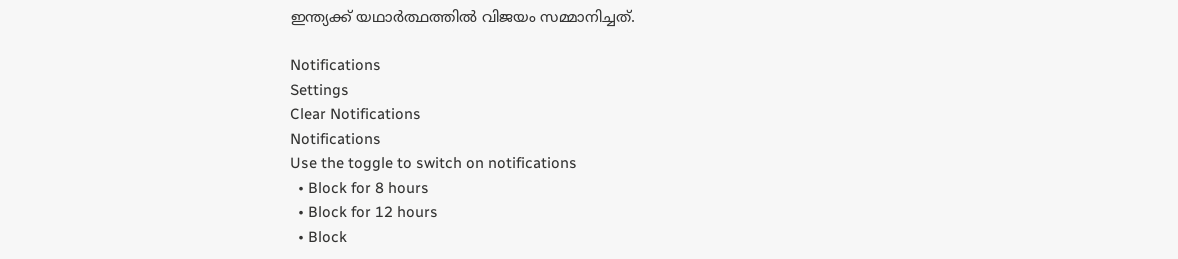ഇന്ത്യക്ക് യഥാര്‍ത്ഥത്തില്‍ വിജയം സമ്മാനിച്ചത്.

Notifications
Settings
Clear Notifications
Notifications
Use the toggle to switch on notifications
  • Block for 8 hours
  • Block for 12 hours
  • Block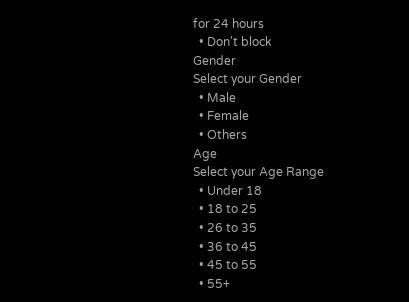for 24 hours
  • Don't block
Gender
Select your Gender
  • Male
  • Female
  • Others
Age
Select your Age Range
  • Under 18
  • 18 to 25
  • 26 to 35
  • 36 to 45
  • 45 to 55
  • 55+